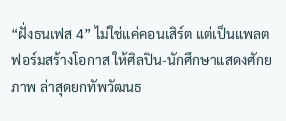“ฝั่งธนเฟส 4” ไม่ใช่แค่คอนเสิร์ต แต่เป็นแพลตฟอร์มสร้างโอกาส ให้ศิลปิน-นักศึกษาแสดงศักยภาพ ล่าสุดยกทัพวัฒนธ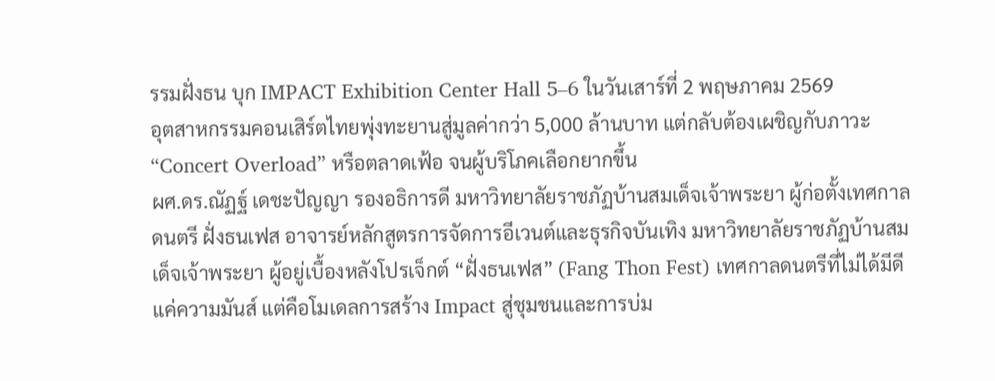รรมฝั่งธน บุก IMPACT Exhibition Center Hall 5–6 ในวันเสาร์ที่ 2 พฤษภาคม 2569
อุตสาหกรรมคอนเสิร์ตไทยพุ่งทะยานสู่มูลค่ากว่า 5,000 ล้านบาท แต่กลับต้องเผชิญกับภาวะ “Concert Overload” หรือตลาดเฟ้อ จนผู้บริโภคเลือกยากขึ้น
ผศ.ดร.ณัฏฐ์ เดชะปัญญา รองอธิการดี มหาวิทยาลัยราชภัฏบ้านสมเด็จเจ้าพระยา ผู้ก่อตั้งเทศกาลดนตรี ฝั่งธนเฟส อาจารย์หลักสูตรการจัดการอีเวนต์และธุรกิจบันเทิง มหาวิทยาลัยราชภัฏบ้านสมเด็จเจ้าพระยา ผู้อยู่เบื้องหลังโปรเจ็กต์ “ฝั่งธนเฟส” (Fang Thon Fest) เทศกาลดนตรีที่ไม่ได้มีดีแค่ความมันส์ แต่คือโมเดลการสร้าง Impact สู่ชุมชนและการบ่ม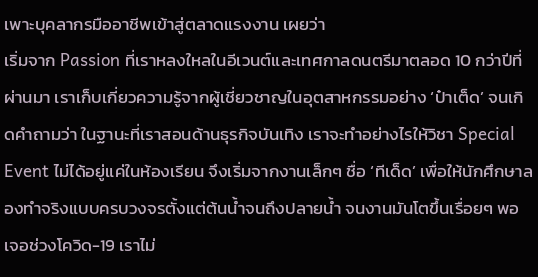เพาะบุคลากรมืออาชีพเข้าสู่ตลาดแรงงาน เผยว่า
เริ่มจาก Passion ที่เราหลงใหลในอีเวนต์และเทศกาลดนตรีมาตลอด 10 กว่าปีที่ผ่านมา เราเก็บเกี่ยวความรู้จากผู้เชี่ยวชาญในอุตสาหกรรมอย่าง ‘ป๋าเต็ด’ จนเกิดคำถามว่า ในฐานะที่เราสอนด้านธุรกิจบันเทิง เราจะทำอย่างไรให้วิชา Special Event ไม่ได้อยู่แค่ในห้องเรียน จึงเริ่มจากงานเล็กๆ ชื่อ ‘ทีเด็ด’ เพื่อให้นักศึกษาลองทำจริงแบบครบวงจรตั้งแต่ต้นน้ำจนถึงปลายน้ำ จนงานมันโตขึ้นเรื่อยๆ พอเจอช่วงโควิด-19 เราไม่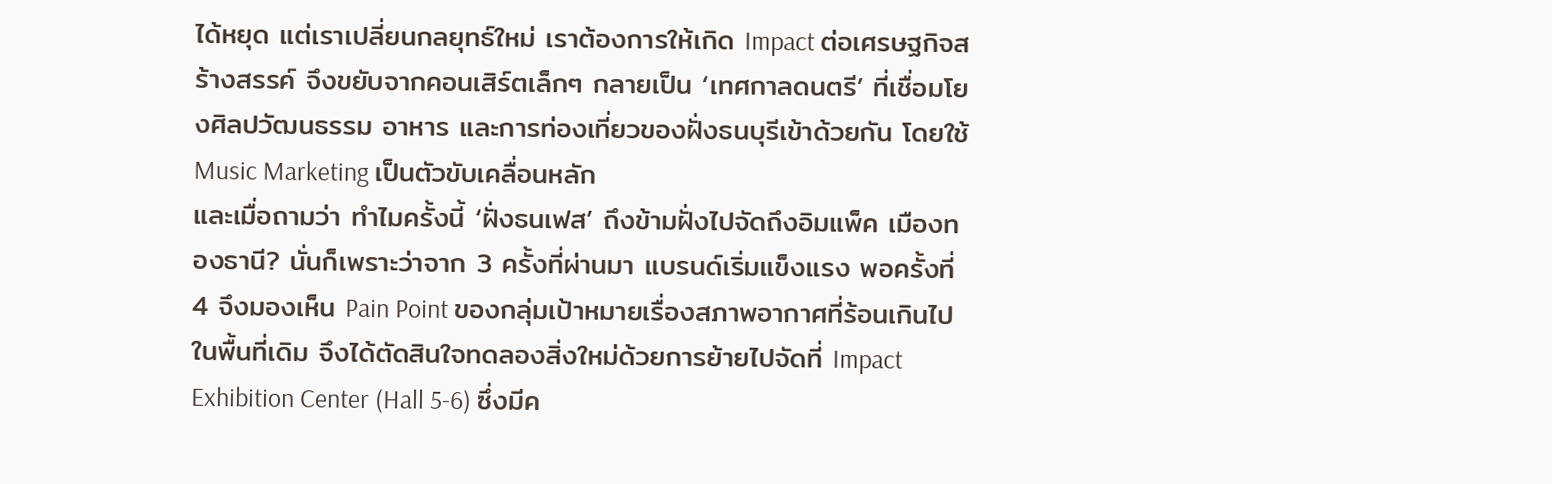ได้หยุด แต่เราเปลี่ยนกลยุทธ์ใหม่ เราต้องการให้เกิด Impact ต่อเศรษฐกิจสร้างสรรค์ จึงขยับจากคอนเสิร์ตเล็กๆ กลายเป็น ‘เทศกาลดนตรี’ ที่เชื่อมโยงศิลปวัฒนธรรม อาหาร และการท่องเที่ยวของฝั่งธนบุรีเข้าด้วยกัน โดยใช้ Music Marketing เป็นตัวขับเคลื่อนหลัก
และเมื่อถามว่า ทำไมครั้งนี้ ‘ฝั่งธนเฟส’ ถึงข้ามฝั่งไปจัดถึงอิมแพ็ค เมืองทองธานี? นั่นก็เพราะว่าจาก 3 ครั้งที่ผ่านมา แบรนด์เริ่มแข็งแรง พอครั้งที่ 4 จึงมองเห็น Pain Point ของกลุ่มเป้าหมายเรื่องสภาพอากาศที่ร้อนเกินไปในพื้นที่เดิม จึงได้ตัดสินใจทดลองสิ่งใหม่ด้วยการย้ายไปจัดที่ Impact Exhibition Center (Hall 5-6) ซึ่งมีค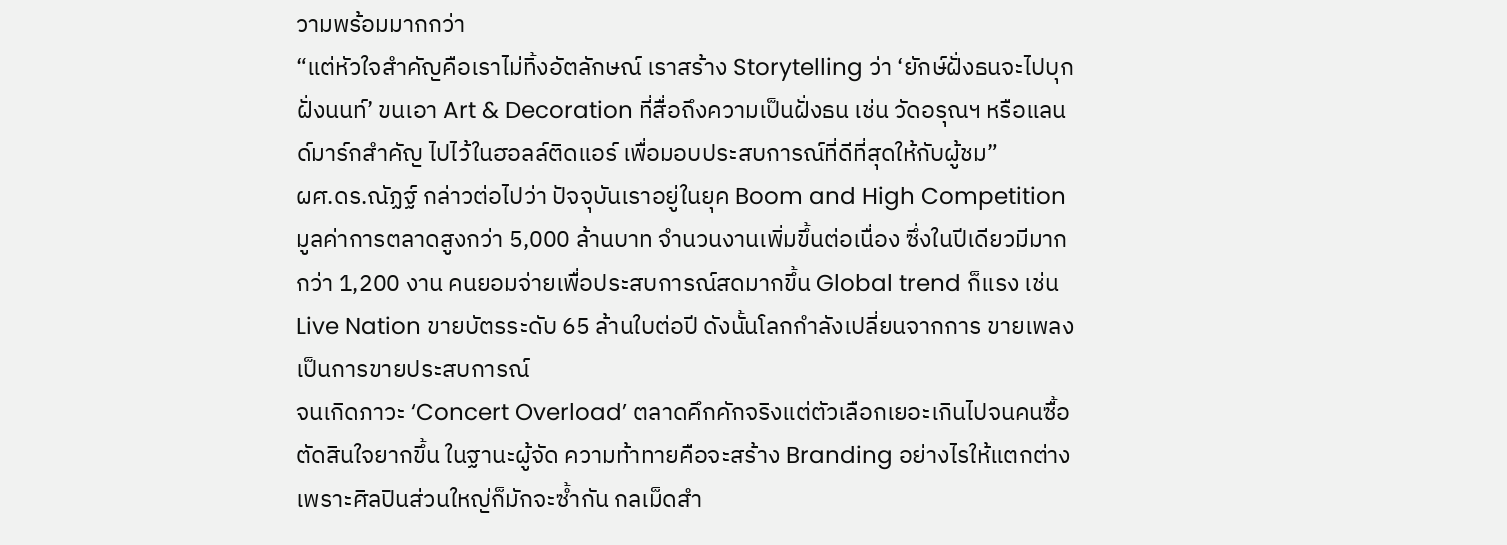วามพร้อมมากกว่า
“แต่หัวใจสำคัญคือเราไม่ทิ้งอัตลักษณ์ เราสร้าง Storytelling ว่า ‘ยักษ์ฝั่งธนจะไปบุกฝั่งนนท์’ ขนเอา Art & Decoration ที่สื่อถึงความเป็นฝั่งธน เช่น วัดอรุณฯ หรือแลนด์มาร์กสำคัญ ไปไว้ในฮอลล์ติดแอร์ เพื่อมอบประสบการณ์ที่ดีที่สุดให้กับผู้ชม”
ผศ.ดร.ณัฏฐ์ กล่าวต่อไปว่า ปัจจุบันเราอยู่ในยุค Boom and High Competition มูลค่าการตลาดสูงกว่า 5,000 ล้านบาท จำนวนงานเพิ่มขึ้นต่อเนื่อง ซึ่งในปีเดียวมีมากกว่า 1,200 งาน คนยอมจ่ายเพื่อประสบการณ์สดมากขึ้น Global trend ก็แรง เช่น Live Nation ขายบัตรระดับ 65 ล้านใบต่อปี ดังนั้นโลกกำลังเปลี่ยนจากการ ขายเพลง เป็นการขายประสบการณ์
จนเกิดภาวะ ‘Concert Overload’ ตลาดคึกคักจริงแต่ตัวเลือกเยอะเกินไปจนคนซื้อตัดสินใจยากขึ้น ในฐานะผู้จัด ความท้าทายคือจะสร้าง Branding อย่างไรให้แตกต่าง เพราะศิลปินส่วนใหญ่ก็มักจะซ้ำกัน กลเม็ดสำ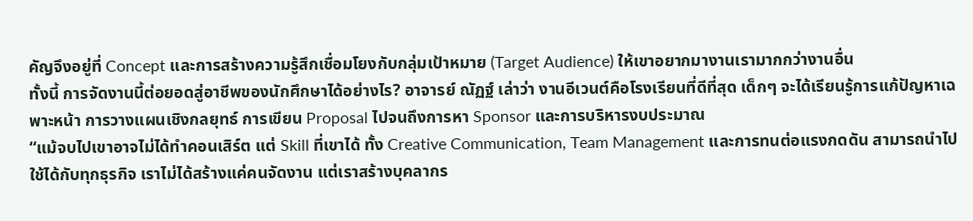คัญจึงอยู่ที่ Concept และการสร้างความรู้สึกเชื่อมโยงกับกลุ่มเป้าหมาย (Target Audience) ให้เขาอยากมางานเรามากกว่างานอื่น
ทั้งนี้ การจัดงานนี้ต่อยอดสู่อาชีพของนักศึกษาได้อย่างไร? อาจารย์ ณัฏฐ์ เล่าว่า งานอีเวนต์คือโรงเรียนที่ดีที่สุด เด็กๆ จะได้เรียนรู้การแก้ปัญหาเฉพาะหน้า การวางแผนเชิงกลยุทธ์ การเขียน Proposal ไปจนถึงการหา Sponsor และการบริหารงบประมาณ
“แม้จบไปเขาอาจไม่ได้ทำคอนเสิร์ต แต่ Skill ที่เขาได้ ทั้ง Creative Communication, Team Management และการทนต่อแรงกดดัน สามารถนำไปใช้ได้กับทุกธุรกิจ เราไม่ได้สร้างแค่คนจัดงาน แต่เราสร้างบุคลากร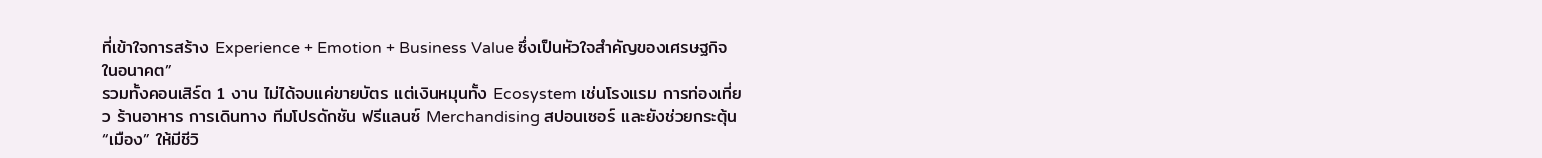ที่เข้าใจการสร้าง Experience + Emotion + Business Value ซึ่งเป็นหัวใจสำคัญของเศรษฐกิจในอนาคต”
รวมทั้งคอนเสิร์ต 1 งาน ไม่ได้จบแค่ขายบัตร แต่เงินหมุนทั้ง Ecosystem เช่นโรงแรม การท่องเที่ยว ร้านอาหาร การเดินทาง ทีมโปรดักชัน ฟรีแลนซ์ Merchandising สปอนเซอร์ และยังช่วยกระตุ้น “เมือง” ให้มีชีวิ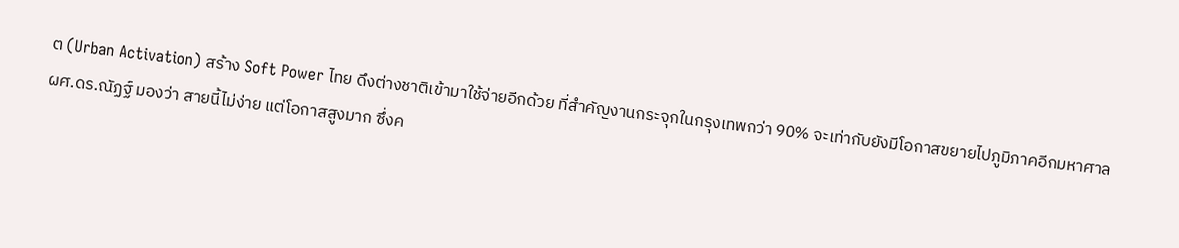ต (Urban Activation) สร้าง Soft Power ไทย ดึงต่างชาติเข้ามาใช้จ่ายอีกด้วย ที่สำคัญงานกระจุกในกรุงเทพกว่า 90% จะเท่ากับยังมีโอกาสขยายไปภูมิภาคอีกมหาศาล
ผศ.ดร.ณัฏฐ์ มองว่า สายนี้ไม่ง่าย แต่โอกาสสูงมาก ซึ่งค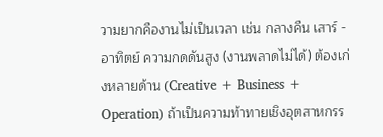วามยากคืองานไม่เป็นเวลา เช่น กลางคืน เสาร์ - อาทิตย์ ความกดดันสูง (งานพลาดไม่ได้) ต้องเก่งหลายด้าน (Creative + Business + Operation) ถ้าเป็นความท้าทายเชิงอุตสาหกรร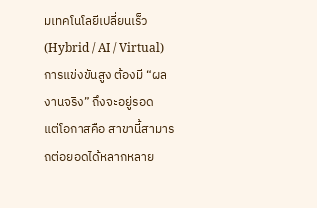มเทคโนโลยีเปลี่ยนเร็ว (Hybrid / AI / Virtual) การแข่งขันสูง ต้องมี “ผลงานจริง” ถึงจะอยู่รอด
แต่โอกาสคือ สาขานี้สามารถต่อยอดได้หลากหลาย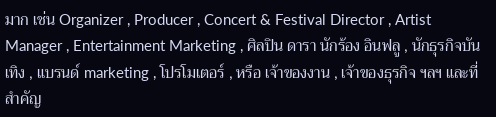มาก เช่น Organizer , Producer , Concert & Festival Director , Artist Manager , Entertainment Marketing , ศิลปิน ดารา นักร้อง อินฟลู , นักธุรกิจบันเทิง , แบรนด์ marketing , โปรโมเตอร์ , หรือ เจ้าของงาน , เจ้าของธุรกิจ ฯลฯ และที่สำคัญ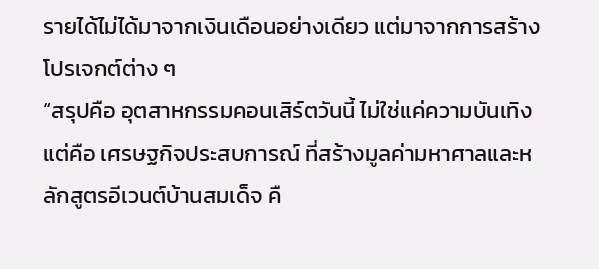รายได้ไม่ได้มาจากเงินเดือนอย่างเดียว แต่มาจากการสร้างโปรเจกต์ต่าง ๆ
“สรุปคือ อุตสาหกรรมคอนเสิร์ตวันนี้ ไม่ใช่แค่ความบันเทิง แต่คือ เศรษฐกิจประสบการณ์ ที่สร้างมูลค่ามหาศาลและหลักสูตรอีเวนต์บ้านสมเด็จ คื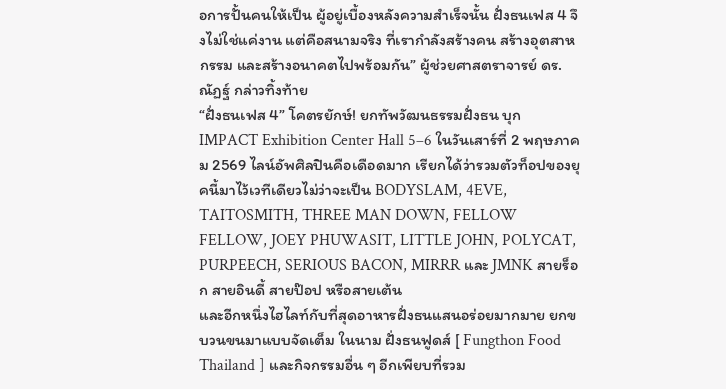อการปั้นคนให้เป็น ผู้อยู่เบื้องหลังความสำเร็จนั้น ฝั่งธนเฟส 4 จึงไม่ใช่แค่งาน แต่คือสนามจริง ที่เรากำลังสร้างคน สร้างอุตสาหกรรม และสร้างอนาคตไปพร้อมกัน” ผู้ช่วยศาสตราจารย์ ดร.ณัฏฐ์ กล่าวทิ้งท้าย
“ฝั่งธนเฟส 4” โคตรยักษ์! ยกทัพวัฒนธรรมฝั่งธน บุก IMPACT Exhibition Center Hall 5–6 ในวันเสาร์ที่ 2 พฤษภาคม 2569 ไลน์อัพศิลปินคือเดือดมาก เรียกได้ว่ารวมตัวท็อปของยุคนี้มาไว้เวทีเดียวไม่ว่าจะเป็น BODYSLAM, 4EVE, TAITOSMITH, THREE MAN DOWN, FELLOW FELLOW, JOEY PHUWASIT, LITTLE JOHN, POLYCAT, PURPEECH, SERIOUS BACON, MIRRR และ JMNK สายร็อก สายอินดี้ สายป๊อป หรือสายเต้น
และอีกหนึ่งไฮไลท์กับที่สุดอาหารฝั่งธนแสนอร่อยมากมาย ยกขบวนขนมาแบบจัดเต็ม ในนาม ฝั่งธนฟูดส์ [ Fungthon Food Thailand ] และกิจกรรมอื่น ๆ อีกเพียบที่รวม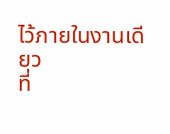ไว้ภายในงานเดียว
ที่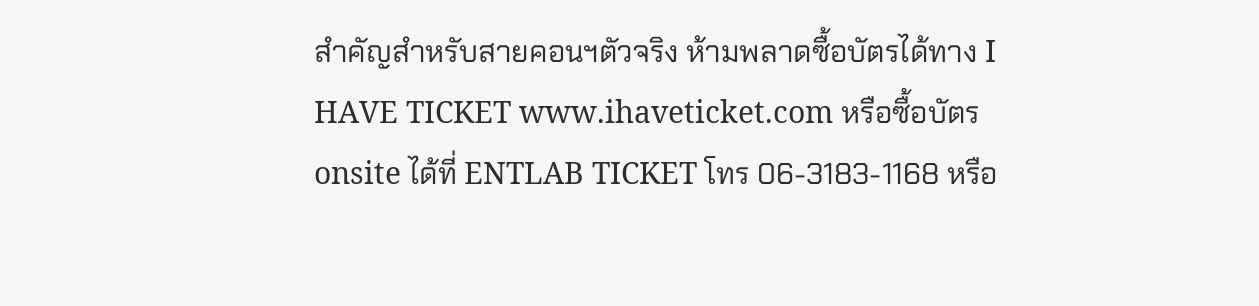สำคัญสำหรับสายคอนฯตัวจริง ห้ามพลาดซื้อบัตรได้ทาง I HAVE TICKET www.ihaveticket.com หรือซื้อบัตร onsite ได้ที่ ENTLAB TICKET โทร 06-3183-1168 หรือ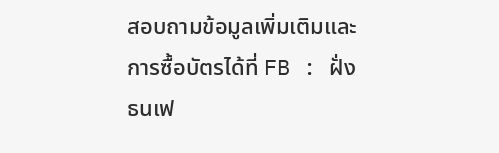สอบถามข้อมูลเพิ่มเติมและการซื้อบัตรได้ที่ FB : ฝั่งธนเฟ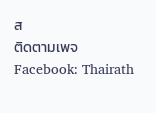ส
ติดตามเพจ Facebook: Thairath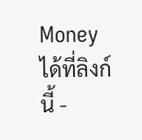Money ได้ที่ลิงก์นี้ -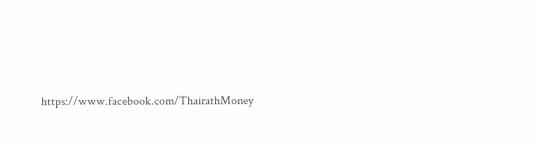https://www.facebook.com/ThairathMoney